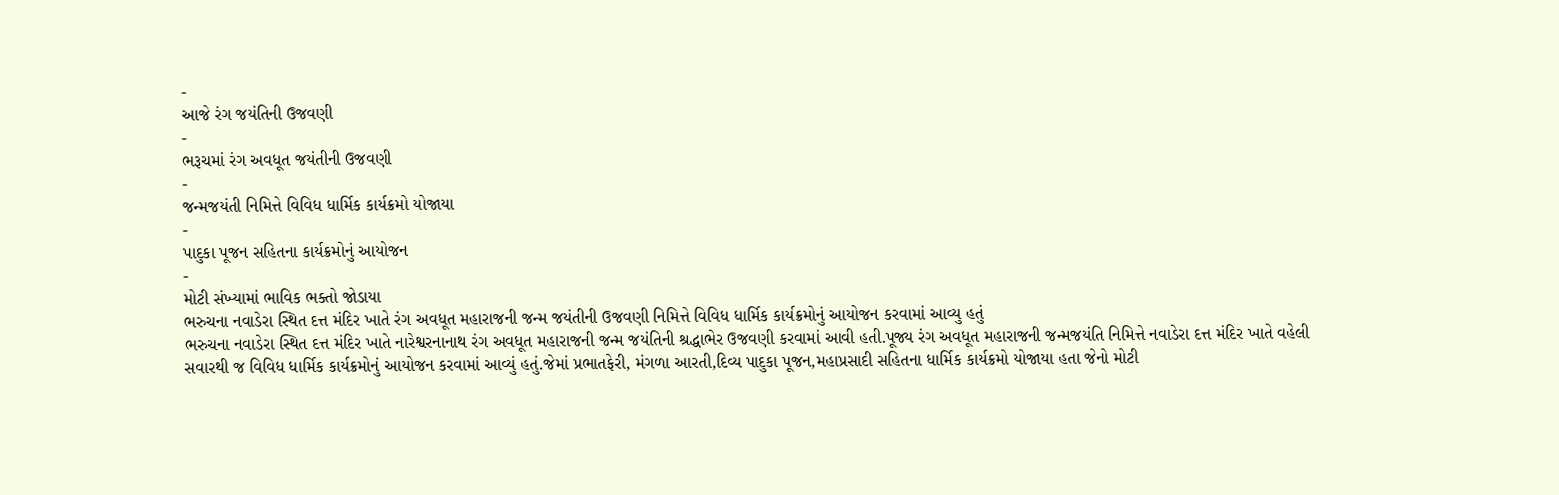-
આજે રંગ જયંતિની ઉજવણી
-
ભરૂચમાં રંગ અવધૂત જયંતીની ઉજવણી
-
જન્મજયંતી નિમિત્તે વિવિધ ધાર્મિક કાર્યક્રમો યોજાયા
-
પાદુકા પૂજન સહિતના કાર્યક્રમોનું આયોજન
-
મોટી સંખ્યામાં ભાવિક ભક્તો જોડાયા
ભરુચના નવાડેરા સ્થિત દત્ત મંદિર ખાતે રંગ અવધૂત મહારાજની જન્મ જયંતીની ઉજવણી નિમિત્તે વિવિધ ધાર્મિક કાર્યક્રમોનું આયોજન કરવામાં આવ્યુ હતું
ભરુચના નવાડેરા સ્થિત દત્ત મંદિર ખાતે નારેશ્વરનાનાથ રંગ અવધૂત મહારાજની જન્મ જયંતિની શ્રદ્ધાભેર ઉજવણી કરવામાં આવી હતી.પૂજ્ય રંગ અવધૂત મહારાજની જન્મજયંતિ નિમિત્તે નવાડેરા દત્ત મંદિર ખાતે વહેલી સવારથી જ વિવિધ ધાર્મિક કાર્યક્રમોનું આયોજન કરવામાં આવ્યું હતું.જેમાં પ્રભાતફેરી, મંગળા આરતી,દિવ્ય પાદુકા પૂજન,મહાપ્રસાદી સહિતના ધાર્મિક કાર્યક્રમો યોજાયા હતા જેનો મોટી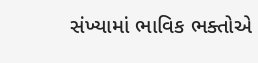સંખ્યામાં ભાવિક ભક્તોએ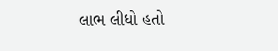લાભ લીધો હતો